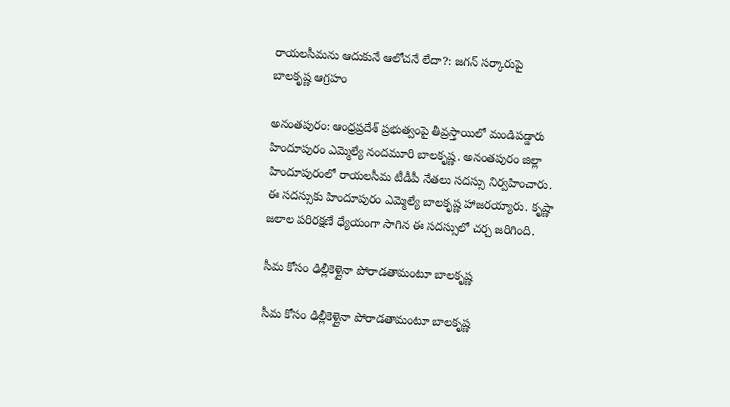రాయలసీమను ఆదుకునే ఆలోచనే లేదా?: జగన్ సర్కారుపై బాలకృష్ణ ఆగ్రహం

అనంతపురం: ఆంధ్రప్రదేశ్ ప్రభుత్వంపై తీవ్రస్తాయిలో మండిపడ్డారు హిందూపురం ఎమ్మెల్యే నందమూరి బాలకృష్ణ. అనంతపురం జిల్లా హిందూపురంలో రాయలసీమ టీడీపీ నేతలు సదస్సు నిర్వహించారు. ఈ సదస్సుకు హిందూపురం ఎమ్మెల్యే బాలకృష్ణ హాజరయ్యారు. కృష్ణా జలాల పరిరక్షణే ధ్యేయంగా సాగిన ఈ సదస్సులో చర్చ జరిగింది.

సీమ కోసం ఢిల్లీకెళ్లైనా పోరాడతామంటూ బాలకృష్ణ

సీమ కోసం ఢిల్లీకెళ్లైనా పోరాడతామంటూ బాలకృష్ణ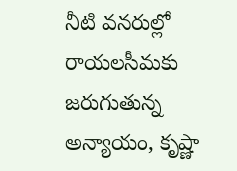నీటి వనరుల్లో రాయలసీమకు జరుగుతున్న అన్యాయం, కృష్ణా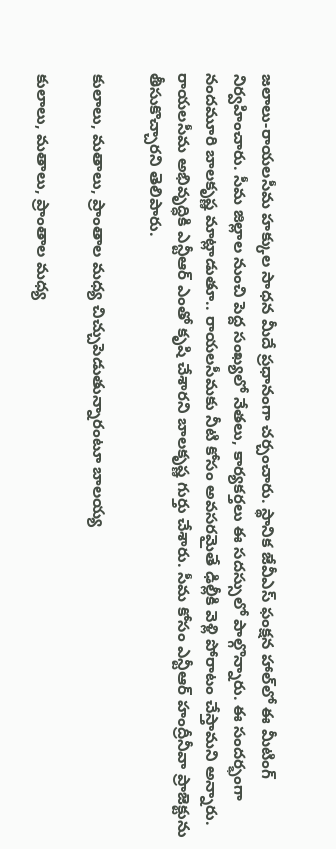జలాలు-రాయలసీమ హక్కుల సాధన మీదే ప్రధానంగా చర్చంచారు. స్థానిక జేవీఎస్‌ ఫంక్షన హాల్‌లో ఈ మీటింగ్ నిర్వహించారు. సీమ జిల్లాల నుంచి పెద్ద సంఖ్యలో నేతలు, కార్యకర్తలు ఈ సదస్సులో పాల్గొన్నారు. ఈ సందర్భంగా నందమూరి బాలకృష్ణ మాట్లాడుతూ.. రాయలసీమకు నీటి కోసం అవసరమైతే ఢిల్లీకి వెళ్లి పోరాటం చేస్తామని అన్నారు. రాయలసీమ అభివృద్ధికి ఎన్టీఆర్ ఎంతో కృషి చేశారని బాలకృష్ణ గుర్తు చేశారు. సీమ కోసం ఎన్టీఆర్ హంద్రీనీవా ప్రాజెక్టును తీసుకొచ్చారని తెలిపారు.

కులాలు, మతాలు, ప్రాంతాల మధ్య చిచ్చుపెడుతున్నారంటూ బాలయ్య

కులాలు, మతాలు, ప్రాంతాల మధ్య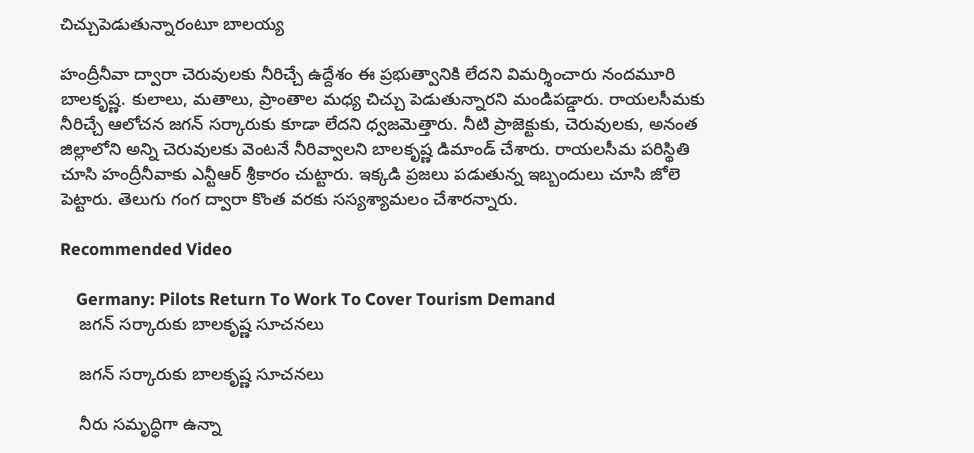చిచ్చుపెడుతున్నారంటూ బాలయ్య

హంద్రీనీవా ద్వారా చెరువులకు నీరిచ్చే ఉద్దేశం ఈ ప్రభుత్వానికి లేదని విమర్శించారు నందమూరి బాలకృష్ణ. కులాలు, మతాలు, ప్రాంతాల మధ్య చిచ్చు పెడుతున్నారని మండిపడ్డారు. రాయలసీమకు నీరిచ్చే ఆలోచన జగన్ సర్కారుకు కూడా లేదని ధ్వజమెత్తారు. నీటి ప్రాజెక్టుకు, చెరువులకు, అనంత జిల్లాలోని అన్ని చెరువులకు వెంటనే నీరివ్వాలని బాలకృష్ణ డిమాండ్ చేశారు. రాయలసీమ పరిస్థితి చూసి హంద్రీనీవాకు ఎన్టీఆర్ శ్రీకారం చుట్టారు. ఇక్కడి ప్రజలు పడుతున్న ఇబ్బందులు చూసి జోలె పెట్టారు. తెలుగు గంగ ద్వారా కొంత వరకు సస్యశ్యామలం చేశారన్నారు.

Recommended Video

    Germany: Pilots Return To Work To Cover Tourism Demand
    జగన్ సర్కారుకు బాలకృష్ణ సూచనలు

    జగన్ సర్కారుకు బాలకృష్ణ సూచనలు

    నీరు సమృద్ధిగా ఉన్నా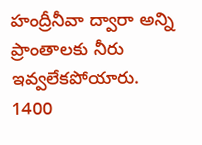హంద్రీనీవా ద్వారా అన్ని ప్రాంతాలకు నీరు ఇవ్వలేకపోయారు. 1400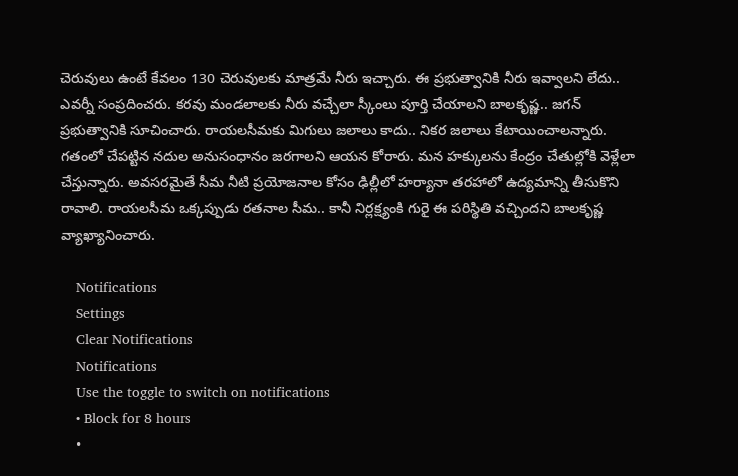చెరువులు ఉంటే కేవలం 130 చెరువులకు మాత్రమే నీరు ఇచ్చారు. ఈ ప్రభుత్వానికి నీరు ఇవ్వాలని లేదు.. ఎవర్నీ సంప్రదించరు. కరవు మండలాలకు నీరు వచ్చేలా స్కీంలు పూర్తి చేయాలని బాలకృష్ణ.. జగన్ ప్రభుత్వానికి సూచించారు. రాయలసీమకు మిగులు జలాలు కాదు.. నికర జలాలు కేటాయించాలన్నారు. గతంలో చేపట్టిన నదుల అనుసంధానం జరగాలని ఆయన కోరారు. మన హక్కులను కేంద్రం చేతుల్లోకి వెళ్లేలా చేస్తున్నారు. అవసరమైతే సీమ నీటి ప్రయోజనాల కోసం ఢిల్లీలో హర్యానా తరహాలో ఉద్యమాన్ని తీసుకొని రావాలి. రాయలసీమ ఒక్కప్పుడు రతనాల సీమ.. కానీ నిర్లక్ష్యంకి గురై ఈ పరిస్థితి వచ్చిందని బాలకృష్ణ వ్యాఖ్యానించారు.

    Notifications
    Settings
    Clear Notifications
    Notifications
    Use the toggle to switch on notifications
    • Block for 8 hours
    •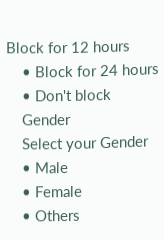Block for 12 hours
    • Block for 24 hours
    • Don't block
    Gender
    Select your Gender
    • Male
    • Female
    • Others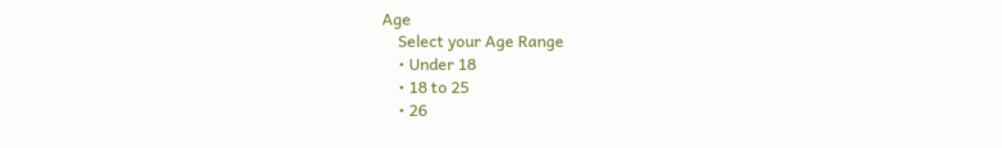Age
    Select your Age Range
    • Under 18
    • 18 to 25
    • 26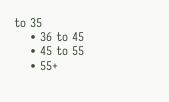to 35
    • 36 to 45
    • 45 to 55
    • 55+